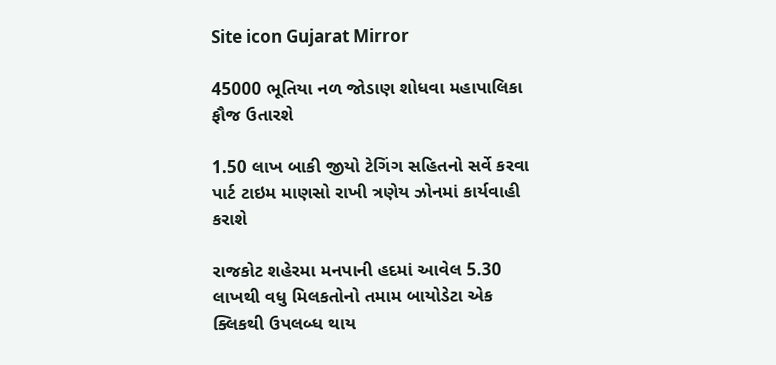Site icon Gujarat Mirror

45000 ભૂતિયા નળ જોડાણ શોધવા મહાપાલિકા ફૌજ ઉતારશે

1.50 લાખ બાકી જીયો ટેગિંગ સહિતનો સર્વે કરવા પાર્ટ ટાઇમ માણસો રાખી ત્રણેય ઝોનમાં કાર્યવાહી કરાશે

રાજકોટ શહેરમા મનપાની હદમાં આવેલ 5.30 લાખથી વધુ મિલકતોનો તમામ બાયોડેટા એક ક્લિકથી ઉપલબ્ધ થાય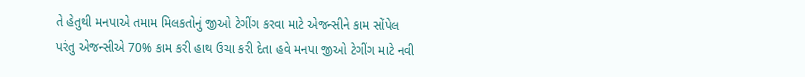તે હેતુથી મનપાએ તમામ મિલકતોનું જીઓ ટેગીંગ કરવા માટે એજન્સીને કામ સોંપેલ પરંતુ એજન્સીએ 70% કામ કરી હાથ ઉચા કરી દેતા હવે મનપા જીઓ ટેગીંગ માટે નવી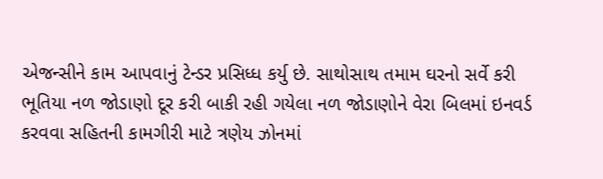એજન્સીને કામ આપવાનું ટેન્ડર પ્રસિધ્ધ કર્યુ છે. સાથોસાથ તમામ ઘરનો સર્વે કરી ભૂતિયા નળ જોડાણો દૂર કરી બાકી રહી ગયેલા નળ જોડાણોને વેરા બિલમાં ઇનવર્ડ કરવવા સહિતની કામગીરી માટે ત્રણેય ઝોનમાં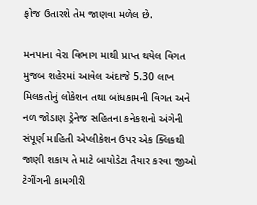ફોજ ઉતારશે તેમ જાણવા મળેલ છે.

મનપાના વેરા વિભાગ માથી પ્રાપ્ત થયેલ વિગત મુજબ શહેરમાં આવેલ અંદાજે 5.30 લાખ મિલકતોનું લોકેશન તથા બાંધકામની વિગત અને નળ જોડાણ ડ્રેનેજ સહિતના કનેકશનો અંગેની સંપૂર્ણ માહિતી એપ્લીકેશન ઉપર એક ક્લિકથી જાણી શકાય તે માટે બાયોડેટા તૈયાર કરવા જીઓ ટેગીંગની કામગીરી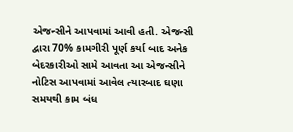એજન્સીને આપવામાં આવી હતી. એજન્સી દ્વારા 70% કામગીરી પૂર્ણ કર્યા બાદ અનેક બેદરકારીઓ સામે આવતા આ એજન્સીને નોટિસ આપવામાં આવેલ ત્યારબાદ ઘણા સમયથી કામ બંધ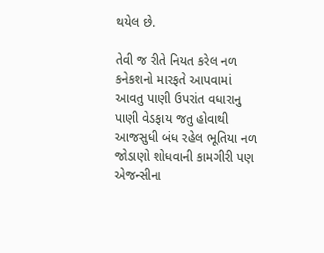થયેલ છે.

તેવી જ રીતે નિયત કરેલ નળ કનેકશનો મારફતે આપવામાં આવતુ પાણી ઉપરાંત વધારાનુ પાણી વેડફાય જતુ હોવાથી આજસુધી બંધ રહેલ ભૂતિયા નળ જોડાણો શોધવાની કામગીરી પણ એજન્સીના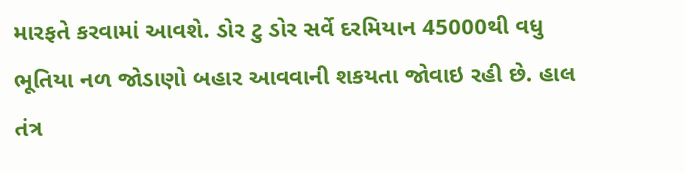મારફતે કરવામાં આવશે. ડોર ટુ ડોર સર્વે દરમિયાન 45000થી વધુ ભૂતિયા નળ જોડાણો બહાર આવવાની શકયતા જોવાઇ રહી છે. હાલ તંત્ર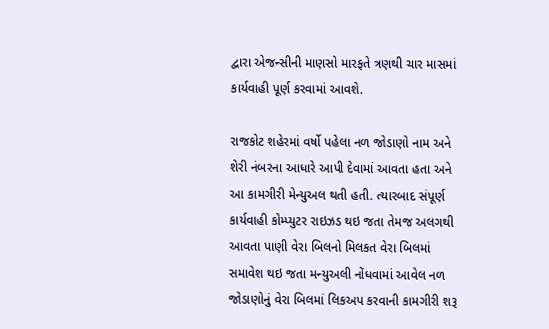દ્વારા એજન્સીની માણસો મારફતે ત્રણથી ચાર માસમાં કાર્યવાહી પૂર્ણ કરવામાં આવશે.

રાજકોટ શહેરમાં વર્ષો પહેલા નળ જોડાણો નામ અને શેરી નંબરના આધારે આપી દેવામાં આવતા હતા અને આ કામગીરી મેન્યુઅલ થતી હતી. ત્યારબાદ સંપૂર્ણ કાર્યવાહી કોમ્પ્યુટર રાઇઝડ થઇ જતા તેમજ અલગથી આવતા પાણી વેરા બિલનો મિલકત વેરા બિલમાં સમાવેશ થઇ જતા મન્યુઅલી નોંધવામાં આવેલ નળ જોડાણોનું વેરા બિલમાં લિકઅપ કરવાની કામગીરી શરૂ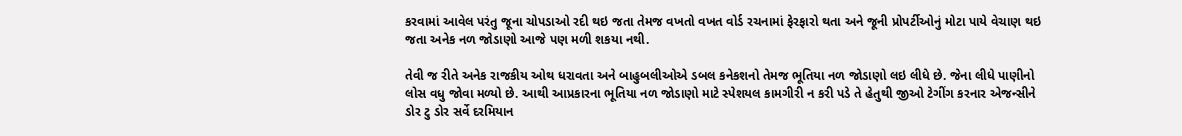કરવામાં આવેલ પરંતુ જૂના ચોપડાઓ રદી થઇ જતા તેમજ વખતો વખત વોર્ડ રચનામાં ફેરફારો થતા અને જૂની પ્રોપર્ટીઓનું મોટા પાયે વેચાણ થઇ જતા અનેક નળ જોડાણો આજે પણ મળી શકયા નથી.

તેવી જ રીતે અનેક રાજકીય ઓથ ધરાવતા અને બાહુબલીઓએ ડબલ કનેકશનો તેમજ ભૂતિયા નળ જોડાણો લઇ લીધે છે. જેના લીધે પાણીનો લોસ વધુ જોવા મળ્યો છે. આથી આપ્રકારના ભૂતિયા નળ જોડાણો માટે સ્પેશયલ કામગીરી ન કરી પડે તે હેતુથી જીઓ ટેગીંગ કરનાર એજન્સીને ડોર ટુ ડોર સર્વે દરમિયાન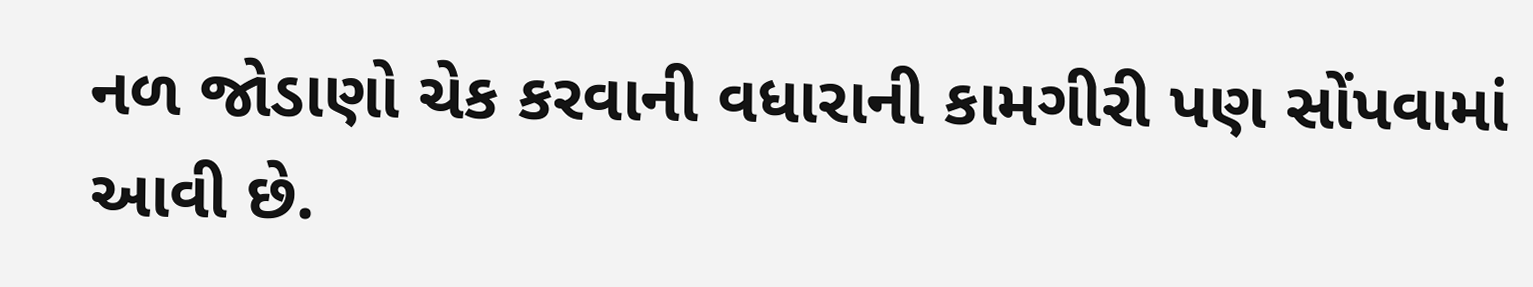નળ જોડાણો ચેક કરવાની વધારાની કામગીરી પણ સોંપવામાં આવી છે.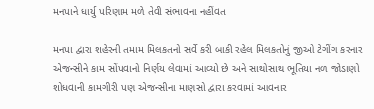મનપાને ધાર્યુ પરિણામ મળે તેવી સંભાવના નહીંવત

મનપા દ્વારા શહેરની તમામ મિલકતનો સર્વે કરી બાકી રહેલ મિલકતોનું જીઓ ટેગીંગ કરનાર એજન્સીને કામ સોંપવાનો નિર્ણય લેવામાં આવ્યો છે અને સાથોસાથ ભૂતિયા નળ જોડાણો શોધવાની કામગીરી પણ એજન્સીના માણસો દ્વારા કરવામાં આવનાર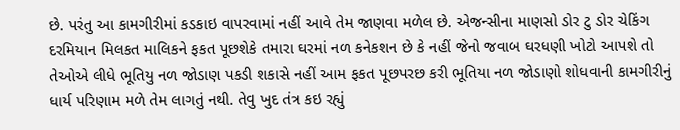છે. પરંતુ આ કામગીરીમાં કડકાઇ વાપરવામાં નહીં આવે તેમ જાણવા મળેલ છે. એજન્સીના માણસો ડોર ટુ ડોર ચેકિંગ દરમિયાન મિલકત માલિકને ફકત પૂછશેકે તમારા ઘરમાં નળ કનેકશન છે કે નહીં જેનો જવાબ ઘરધણી ખોટો આપશે તો તેઓએ લીધે ભૂતિયુ નળ જોડાણ પકડી શકાસે નહીં આમ ફકત પૂછપરછ કરી ભૂતિયા નળ જોડાણો શોધવાની કામગીરીનું ધાર્ય પરિણામ મળે તેમ લાગતું નથી. તેવુ ખુદ તંત્ર કઇ રહ્યું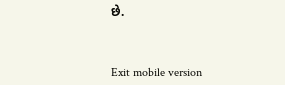છે.



Exit mobile version